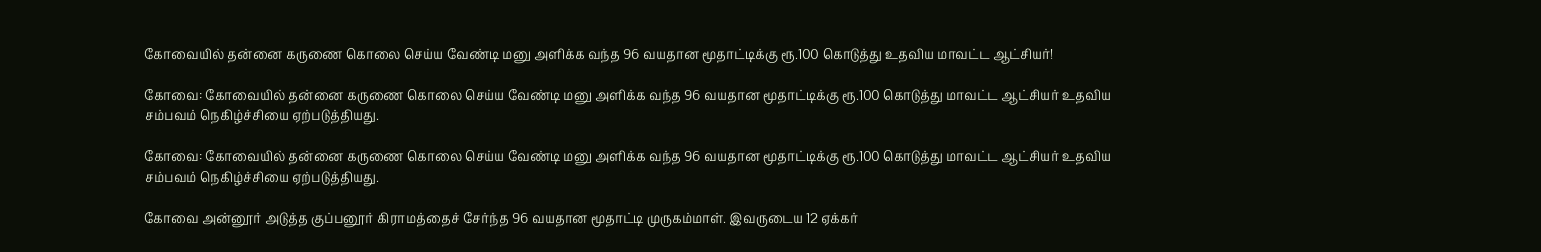கோவையில் தன்னை கருணை கொலை செய்ய வேண்டி மனு அளிக்க வந்த 96 வயதான மூதாட்டிக்கு ரூ.100 கொடுத்து உதவிய மாவட்ட ஆட்சியர்!

கோவை: கோவையில் தன்னை கருணை கொலை செய்ய வேண்டி மனு அளிக்க வந்த 96 வயதான மூதாட்டிக்கு ரூ.100 கொடுத்து மாவட்ட ஆட்சியர் உதவிய சம்பவம் நெகிழ்ச்சியை ஏற்படுத்தியது.

கோவை: கோவையில் தன்னை கருணை கொலை செய்ய வேண்டி மனு அளிக்க வந்த 96 வயதான மூதாட்டிக்கு ரூ.100 கொடுத்து மாவட்ட ஆட்சியர் உதவிய சம்பவம் நெகிழ்ச்சியை ஏற்படுத்தியது.

கோவை அன்னூர் அடுத்த குப்பனூர் கிராமத்தைச் சேர்ந்த 96 வயதான மூதாட்டி முருகம்மாள். இவருடைய 12 ஏக்கர்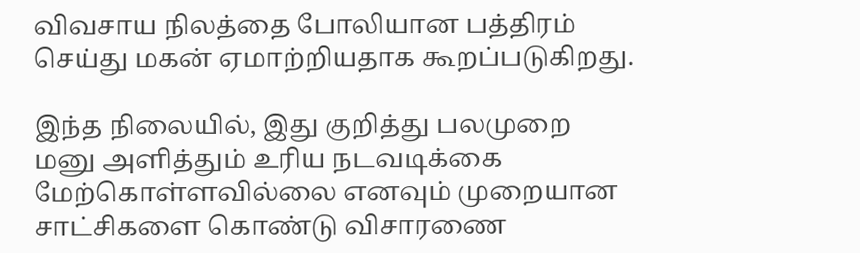விவசாய நிலத்தை போலியான பத்திரம் செய்து மகன் ஏமாற்றியதாக கூறப்படுகிறது.

இந்த நிலையில், இது குறித்து பலமுறை மனு அளித்தும் உரிய நடவடிக்கை மேற்கொள்ளவில்லை எனவும் முறையான சாட்சிகளை கொண்டு விசாரணை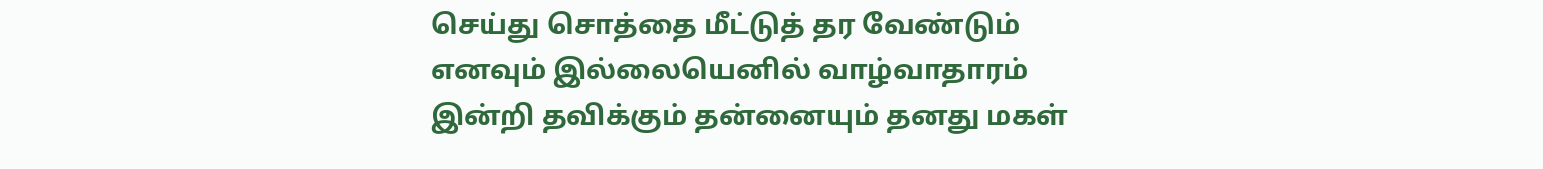செய்து சொத்தை மீட்டுத் தர வேண்டும் எனவும் இல்லையெனில் வாழ்வாதாரம் இன்றி தவிக்கும் தன்னையும் தனது மகள்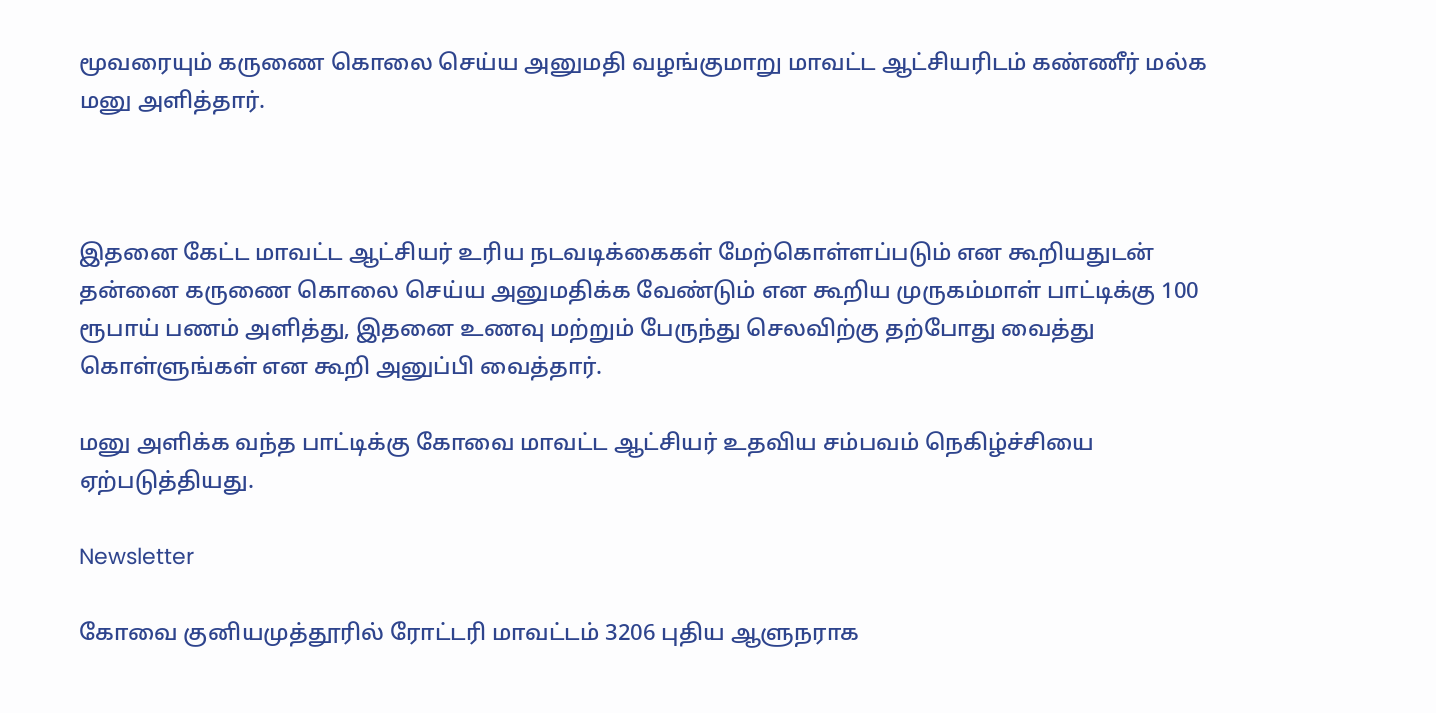மூவரையும் கருணை கொலை செய்ய அனுமதி வழங்குமாறு மாவட்ட ஆட்சியரிடம் கண்ணீர் மல்க மனு அளித்தார்.



இதனை கேட்ட மாவட்ட ஆட்சியர் உரிய நடவடிக்கைகள் மேற்கொள்ளப்படும் என கூறியதுடன் தன்னை கருணை கொலை செய்ய அனுமதிக்க வேண்டும் என கூறிய முருகம்மாள் பாட்டிக்கு 100 ரூபாய் பணம் அளித்து, இதனை உணவு மற்றும் பேருந்து செலவிற்கு தற்போது வைத்து கொள்ளுங்கள் என கூறி அனுப்பி வைத்தார்.

மனு அளிக்க வந்த பாட்டிக்கு கோவை மாவட்ட ஆட்சியர் உதவிய சம்பவம் நெகிழ்ச்சியை ஏற்படுத்தியது.

Newsletter

கோவை குனியமுத்தூரில் ரோட்டரி மாவட்டம் 3206 புதிய ஆளுநராக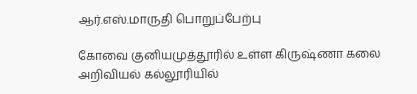ஆர்.எஸ்.மாருதி பொறுப்பேற்பு

கோவை குனியமுத்தூரில் உள்ள கிருஷ்ணா கலை அறிவியல் கல்லூரியில்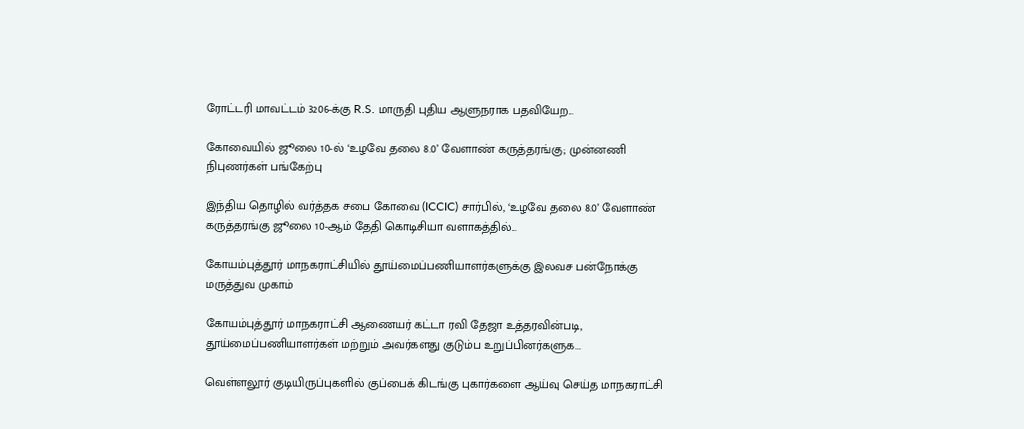ரோட்டரி மாவட்டம் 3206-க்கு R.S. மாருதி புதிய ஆளுநராக பதவியேற...

கோவையில் ஜூலை 10-ல் ‘உழவே தலை 8.0’ வேளாண் கருத்தரங்கு; முன்னணி நிபுணர்கள் பங்கேற்பு

இந்திய தொழில் வர்த்தக சபை கோவை (ICCIC) சார்பில், ‘உழவே தலை 8.0’ வேளாண் கருத்தரங்கு ஜூலை 10-ஆம் தேதி கொடிசியா வளாகத்தில்...

கோயம்புத்தூர் மாநகராட்சியில் தூய்மைப்பணியாளர்களுக்கு இலவச பன்நோக்கு மருத்துவ முகாம்

கோயம்புத்தூர் மாநகராட்சி ஆணையர் கட்டா ரவி தேஜா உத்தரவின்படி, தூய்மைப்பணியாளர்கள் மற்றும் அவர்களது குடும்ப உறுப்பினர்களுக...

வெள்ளலூர் குடியிருப்புகளில் குப்பைக் கிடங்கு புகார்களை ஆய்வு செய்த மாநகராட்சி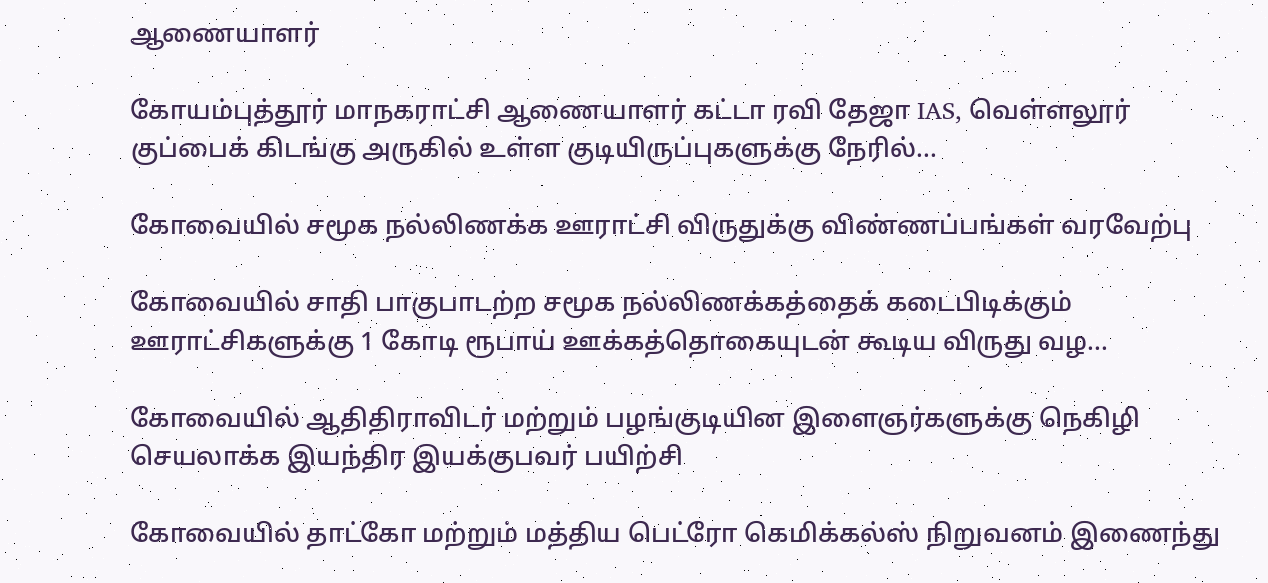ஆணையாளர்

கோயம்புத்தூர் மாநகராட்சி ஆணையாளர் கட்டா ரவி தேஜா IAS, வெள்ளலூர் குப்பைக் கிடங்கு அருகில் உள்ள குடியிருப்புகளுக்கு நேரில்...

கோவையில் சமூக நல்லிணக்க ஊராட்சி விருதுக்கு விண்ணப்பங்கள் வரவேற்பு

கோவையில் சாதி பாகுபாடற்ற சமூக நல்லிணக்கத்தைக் கடைபிடிக்கும் ஊராட்சிகளுக்கு 1 கோடி ரூபாய் ஊக்கத்தொகையுடன் கூடிய விருது வழ...

கோவையில் ஆதிதிராவிடர் மற்றும் பழங்குடியின இளைஞர்களுக்கு நெகிழி செயலாக்க இயந்திர இயக்குபவர் பயிற்சி

கோவையில் தாட்கோ மற்றும் மத்திய பெட்ரோ கெமிக்கல்ஸ் நிறுவனம் இணைந்து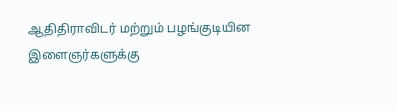ஆதிதிராவிடர் மற்றும் பழங்குடியின இளைஞர்களுக்கு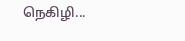நெகிழி...